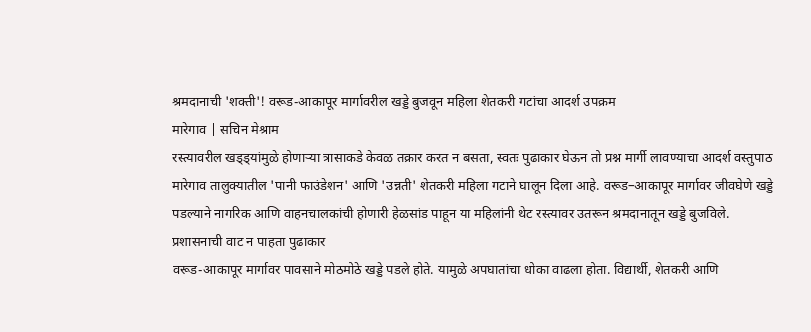श्रमदानाची 'शक्ती'! वरूड-आकापूर मार्गावरील खड्डे बुजवून महिला शेतकरी गटांचा आदर्श उपक्रम
मारेगाव | सचिन मेश्राम
रस्त्यावरील खड्ड्यांमुळे होणाऱ्या त्रासाकडे केवळ तक्रार करत न बसता, स्वतः पुढाकार घेऊन तो प्रश्न मार्गी लावण्याचा आदर्श वस्तुपाठ मारेगाव तालुक्यातील 'पानी फाउंडेशन' आणि 'उन्नती' शेतकरी महिला गटाने घालून दिला आहे. वरूड–आकापूर मार्गावर जीवघेणे खड्डे पडल्याने नागरिक आणि वाहनचालकांची होणारी हेळसांड पाहून या महिलांनी थेट रस्त्यावर उतरून श्रमदानातून खड्डे बुजविले.
प्रशासनाची वाट न पाहता पुढाकार
वरूड-आकापूर मार्गावर पावसाने मोठमोठे खड्डे पडले होते. यामुळे अपघातांचा धोका वाढला होता. विद्यार्थी, शेतकरी आणि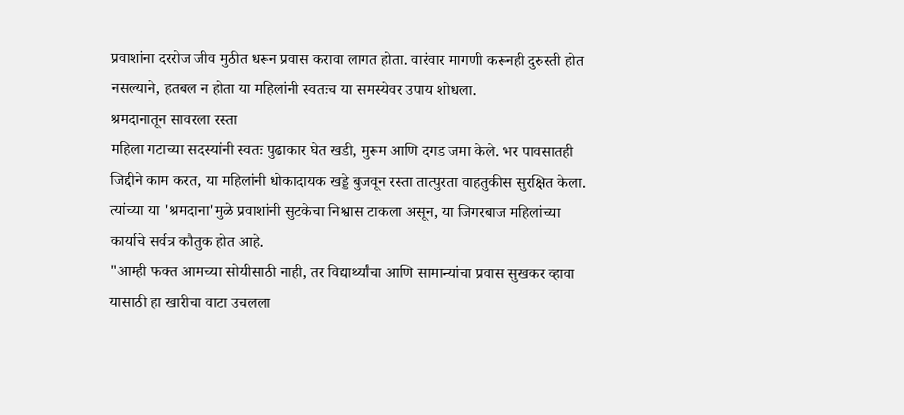प्रवाशांना दररोज जीव मुठीत धरून प्रवास करावा लागत होता. वारंवार मागणी करूनही दुरुस्ती होत नसल्याने, हतबल न होता या महिलांनी स्वतःच या समस्येवर उपाय शोधला.
श्रमदानातून सावरला रस्ता
महिला गटाच्या सदस्यांनी स्वतः पुढाकार घेत खडी, मुरूम आणि दगड जमा केले. भर पावसातही जिद्दीने काम करत, या महिलांनी धोकादायक खड्डे बुजवून रस्ता तात्पुरता वाहतुकीस सुरक्षित केला. त्यांच्या या 'श्रमदाना'मुळे प्रवाशांनी सुटकेचा निश्वास टाकला असून, या जिगरबाज महिलांच्या कार्याचे सर्वत्र कौतुक होत आहे.
"आम्ही फक्त आमच्या सोयीसाठी नाही, तर विद्यार्थ्यांचा आणि सामान्यांचा प्रवास सुखकर व्हावा यासाठी हा खारीचा वाटा उचलला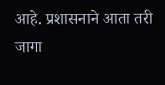आहे. प्रशासनाने आता तरी जागा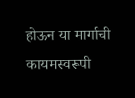होऊन या मार्गाची कायमस्वरूपी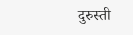दुरुस्ती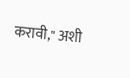करावी," अशी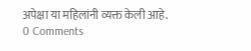अपेक्षा या महिलांनी व्यक्त केली आहे.
0 Comments